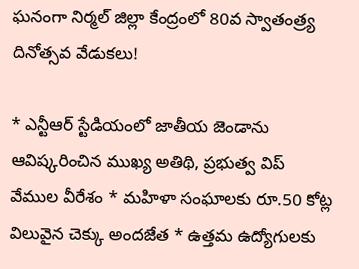ఘనంగా నిర్మల్ జిల్లా కేంద్రంలో 80వ స్వాతంత్ర్య దినోత్సవ వేడుకలు!

* ఎన్టీఆర్ స్టేడియంలో జాతీయ జెండాను ఆవిష్కరించిన ముఖ్య అతిథి, ప్రభుత్వ విప్ వేముల వీరేశం * మహిళా సంఘాలకు రూ.50 కోట్ల విలువైన చెక్కు అందజేత * ఉత్తమ ఉద్యోగులకు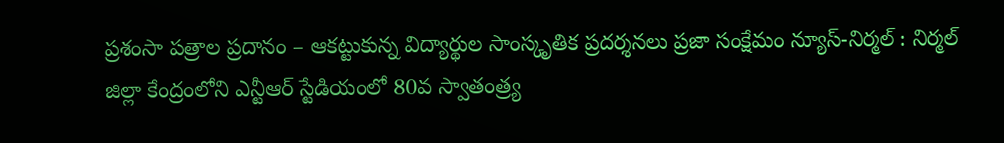ప్రశంసా పత్రాల ప్రదానం – ఆకట్టుకున్న విద్యార్థుల సాంస్కృతిక ప్రదర్శనలు ప్రజా సంక్షేమం న్యూస్-నిర్మల్ : నిర్మల్ జిల్లా కేంద్రంలోని ఎన్టీఆర్ స్టేడియంలో 80వ స్వాతంత్ర్య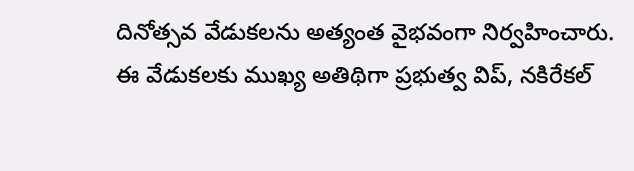దినోత్సవ వేడుకలను అత్యంత వైభవంగా నిర్వహించారు. ఈ వేడుకలకు ముఖ్య అతిథిగా ప్రభుత్వ విప్, నకిరేకల్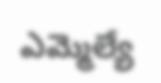ఎమ్మెల్యే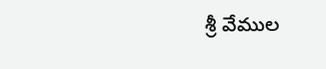శ్రీ వేముల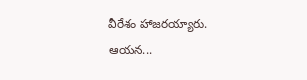వీరేశం హాజరయ్యారు. ఆయన...